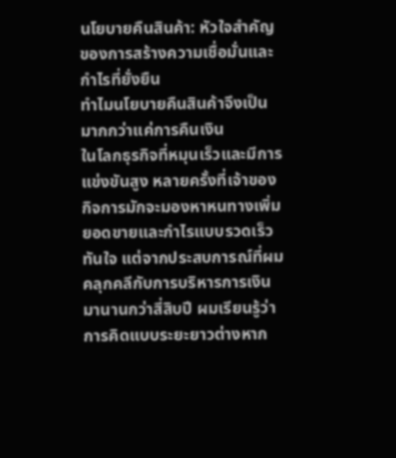นโยบายคืนสินค้า: หัวใจสำคัญของการสร้างความเชื่อมั่นและกำไรที่ยั่งยืน
ทำไมนโยบายคืนสินค้าจึงเป็นมากกว่าแค่การคืนเงิน
ในโลกธุรกิจที่หมุนเร็วและมีการแข่งขันสูง หลายครั้งที่เจ้าของกิจการมักจะมองหาหนทางเพิ่มยอดขายและกำไรแบบรวดเร็วทันใจ แต่จากประสบการณ์ที่ผมคลุกคลีกับการบริหารการเงินมานานกว่าสี่สิบปี ผมเรียนรู้ว่าการคิดแบบระยะยาวต่างหาก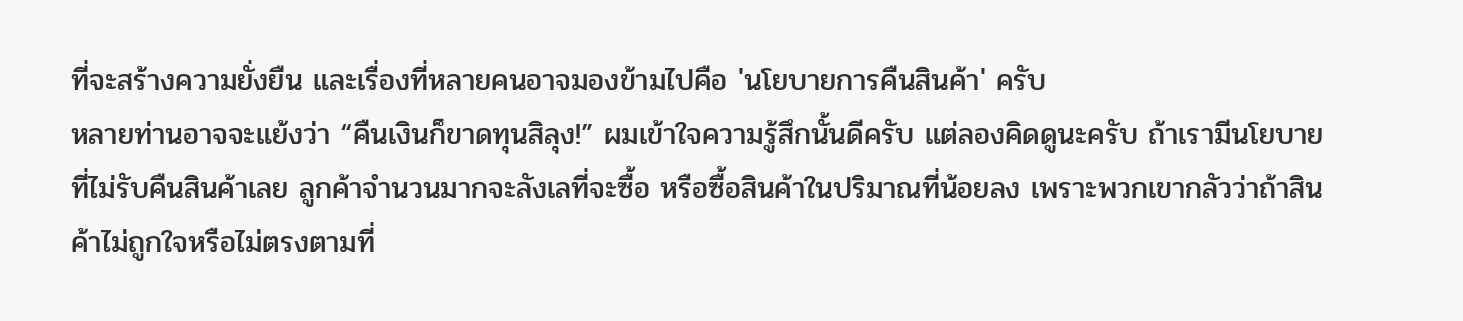ที่จะสร้างความยั่งยืน และเรื่องที่หลายคนอาจมองข้ามไปคือ 'นโยบายการคืนสินค้า' ครับ
หลายท่านอาจจะแย้งว่า “คืนเงินก็ขาดทุนสิลุง!” ผมเข้าใจความรู้สึกนั้นดีครับ แต่ลองคิดดูนะครับ ถ้าเรามีนโยบายที่ไม่รับคืนสินค้าเลย ลูกค้าจำนวนมากจะลังเลที่จะซื้อ หรือซื้อสินค้าในปริมาณที่น้อยลง เพราะพวกเขากลัวว่าถ้าสินค้าไม่ถูกใจหรือไม่ตรงตามที่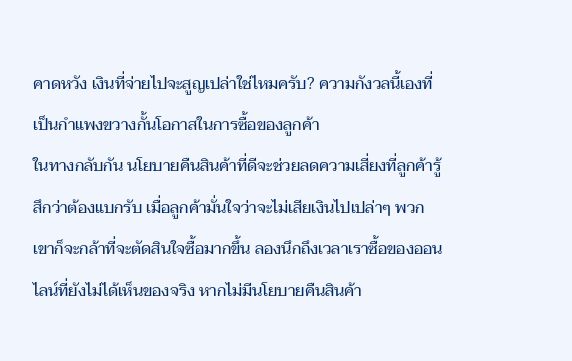คาดหวัง เงินที่จ่ายไปจะสูญเปล่าใช่ไหมครับ? ความกังวลนี้เองที่เป็นกำแพงขวางกั้นโอกาสในการซื้อของลูกค้า
ในทางกลับกัน นโยบายคืนสินค้าที่ดีจะช่วยลดความเสี่ยงที่ลูกค้ารู้สึกว่าต้องแบกรับ เมื่อลูกค้ามั่นใจว่าจะไม่เสียเงินไปเปล่าๆ พวกเขาก็จะกล้าที่จะตัดสินใจซื้อมากขึ้น ลองนึกถึงเวลาเราซื้อของออนไลน์ที่ยังไม่ได้เห็นของจริง หากไม่มีนโยบายคืนสินค้า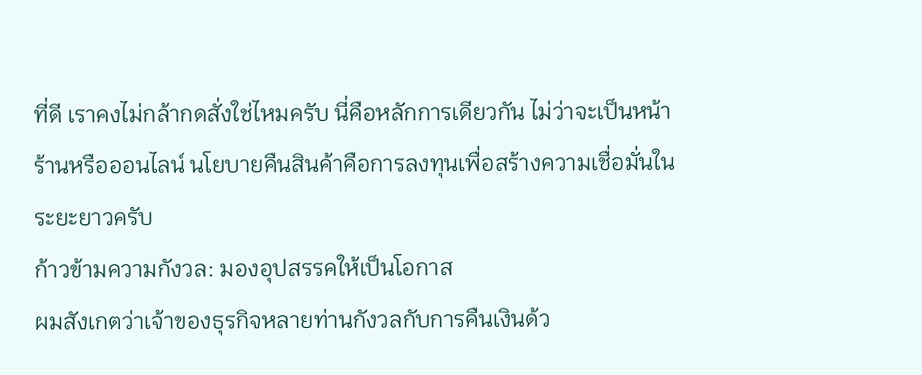ที่ดี เราคงไม่กล้ากดสั่งใช่ไหมครับ นี่คือหลักการเดียวกัน ไม่ว่าจะเป็นหน้าร้านหรือออนไลน์ นโยบายคืนสินค้าคือการลงทุนเพื่อสร้างความเชื่อมั่นในระยะยาวครับ
ก้าวข้ามความกังวล: มองอุปสรรคให้เป็นโอกาส
ผมสังเกตว่าเจ้าของธุรกิจหลายท่านกังวลกับการคืนเงินด้ว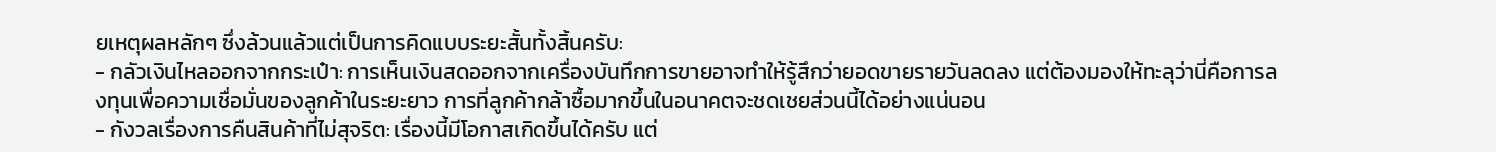ยเหตุผลหลักๆ ซึ่งล้วนแล้วแต่เป็นการคิดแบบระยะสั้นทั้งสิ้นครับ:
- กลัวเงินไหลออกจากกระเป๋า: การเห็นเงินสดออกจากเครื่องบันทึกการขายอาจทำให้รู้สึกว่ายอดขายรายวันลดลง แต่ต้องมองให้ทะลุว่านี่คือการลงทุนเพื่อความเชื่อมั่นของลูกค้าในระยะยาว การที่ลูกค้ากล้าซื้อมากขึ้นในอนาคตจะชดเชยส่วนนี้ได้อย่างแน่นอน
- กังวลเรื่องการคืนสินค้าที่ไม่สุจริต: เรื่องนี้มีโอกาสเกิดขึ้นได้ครับ แต่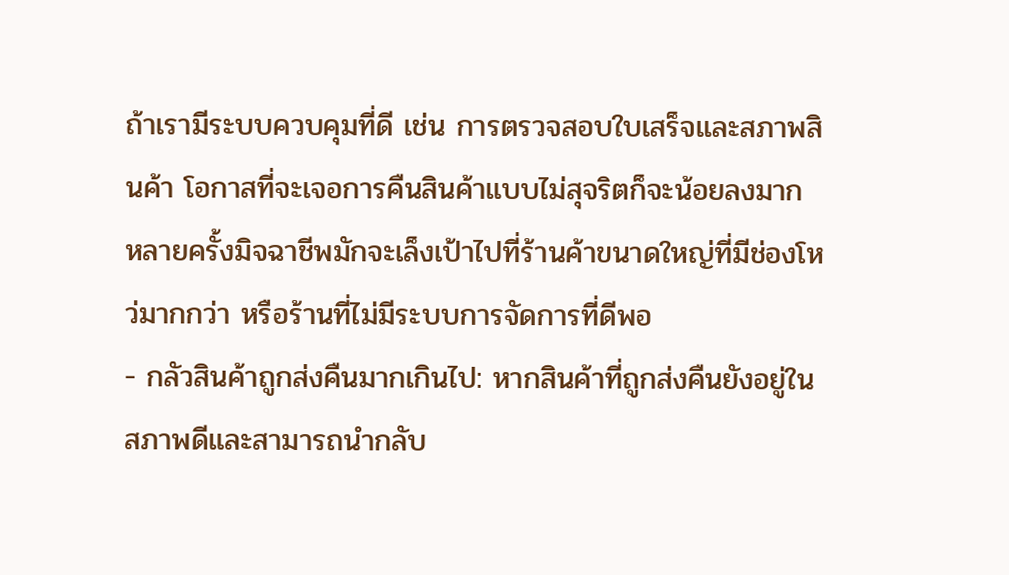ถ้าเรามีระบบควบคุมที่ดี เช่น การตรวจสอบใบเสร็จและสภาพสินค้า โอกาสที่จะเจอการคืนสินค้าแบบไม่สุจริตก็จะน้อยลงมาก หลายครั้งมิจฉาชีพมักจะเล็งเป้าไปที่ร้านค้าขนาดใหญ่ที่มีช่องโหว่มากกว่า หรือร้านที่ไม่มีระบบการจัดการที่ดีพอ
- กลัวสินค้าถูกส่งคืนมากเกินไป: หากสินค้าที่ถูกส่งคืนยังอยู่ในสภาพดีและสามารถนำกลับ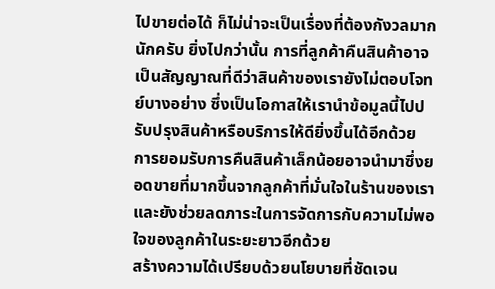ไปขายต่อได้ ก็ไม่น่าจะเป็นเรื่องที่ต้องกังวลมากนักครับ ยิ่งไปกว่านั้น การที่ลูกค้าคืนสินค้าอาจเป็นสัญญาณที่ดีว่าสินค้าของเรายังไม่ตอบโจทย์บางอย่าง ซึ่งเป็นโอกาสให้เรานำข้อมูลนี้ไปปรับปรุงสินค้าหรือบริการให้ดียิ่งขึ้นได้อีกด้วย
การยอมรับการคืนสินค้าเล็กน้อยอาจนำมาซึ่งยอดขายที่มากขึ้นจากลูกค้าที่มั่นใจในร้านของเรา และยังช่วยลดภาระในการจัดการกับความไม่พอใจของลูกค้าในระยะยาวอีกด้วย
สร้างความได้เปรียบด้วยนโยบายที่ชัดเจน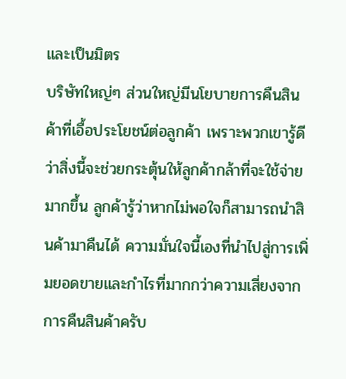และเป็นมิตร
บริษัทใหญ่ๆ ส่วนใหญ่มีนโยบายการคืนสินค้าที่เอื้อประโยชน์ต่อลูกค้า เพราะพวกเขารู้ดีว่าสิ่งนี้จะช่วยกระตุ้นให้ลูกค้ากล้าที่จะใช้จ่ายมากขึ้น ลูกค้ารู้ว่าหากไม่พอใจก็สามารถนำสินค้ามาคืนได้ ความมั่นใจนี้เองที่นำไปสู่การเพิ่มยอดขายและกำไรที่มากกว่าความเสี่ยงจากการคืนสินค้าครับ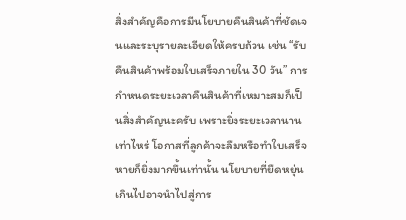สิ่งสำคัญคือการมีนโยบายคืนสินค้าที่ชัดเจนและระบุรายละเอียดให้ครบถ้วน เช่น “รับคืนสินค้าพร้อมใบเสร็จภายใน 30 วัน” การกำหนดระยะเวลาคืนสินค้าที่เหมาะสมก็เป็นสิ่งสำคัญนะครับ เพราะยิ่งระยะเวลานานเท่าไหร่ โอกาสที่ลูกค้าจะลืมหรือทำใบเสร็จหายก็ยิ่งมากขึ้นเท่านั้น นโยบายที่ยืดหยุ่นเกินไปอาจนำไปสู่การ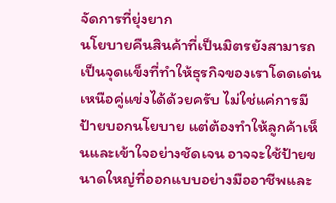จัดการที่ยุ่งยาก
นโยบายคืนสินค้าที่เป็นมิตรยังสามารถเป็นจุดแข็งที่ทำให้ธุรกิจของเราโดดเด่นเหนือคู่แข่งได้ด้วยครับ ไม่ใช่แค่การมีป้ายบอกนโยบาย แต่ต้องทำให้ลูกค้าเห็นและเข้าใจอย่างชัดเจน อาจจะใช้ป้ายขนาดใหญ่ที่ออกแบบอย่างมืออาชีพและ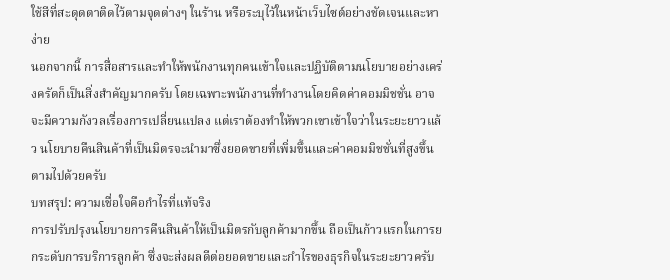ใช้สีที่สะดุดตาติดไว้ตามจุดต่างๆ ในร้าน หรือระบุไว้ในหน้าเว็บไซต์อย่างชัดเจนและหาง่าย
นอกจากนี้ การสื่อสารและทำให้พนักงานทุกคนเข้าใจและปฏิบัติตามนโยบายอย่างเคร่งครัดก็เป็นสิ่งสำคัญมากครับ โดยเฉพาะพนักงานที่ทำงานโดยคิดค่าคอมมิชชั่น อาจจะมีความกังวลเรื่องการเปลี่ยนแปลง แต่เราต้องทำให้พวกเขาเข้าใจว่าในระยะยาวแล้ว นโยบายคืนสินค้าที่เป็นมิตรจะนำมาซึ่งยอดขายที่เพิ่มขึ้นและค่าคอมมิชชั่นที่สูงขึ้นตามไปด้วยครับ
บทสรุป: ความเชื่อใจคือกำไรที่แท้จริง
การปรับปรุงนโยบายการคืนสินค้าให้เป็นมิตรกับลูกค้ามากขึ้น ถือเป็นก้าวแรกในการยกระดับการบริการลูกค้า ซึ่งจะส่งผลดีต่อยอดขายและกำไรของธุรกิจในระยะยาวครับ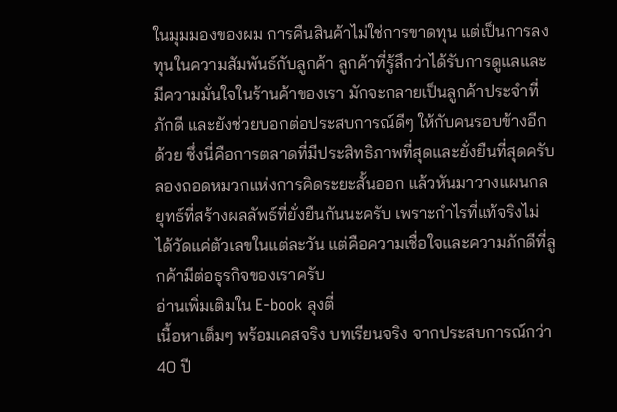ในมุมมองของผม การคืนสินค้าไม่ใช่การขาดทุน แต่เป็นการลงทุนในความสัมพันธ์กับลูกค้า ลูกค้าที่รู้สึกว่าได้รับการดูแลและมีความมั่นใจในร้านค้าของเรา มักจะกลายเป็นลูกค้าประจำที่ภักดี และยังช่วยบอกต่อประสบการณ์ดีๆ ให้กับคนรอบข้างอีกด้วย ซึ่งนี่คือการตลาดที่มีประสิทธิภาพที่สุดและยั่งยืนที่สุดครับ
ลองถอดหมวกแห่งการคิดระยะสั้นออก แล้วหันมาวางแผนกลยุทธ์ที่สร้างผลลัพธ์ที่ยั่งยืนกันนะครับ เพราะกำไรที่แท้จริงไม่ได้วัดแค่ตัวเลขในแต่ละวัน แต่คือความเชื่อใจและความภักดีที่ลูกค้ามีต่อธุรกิจของเราครับ
อ่านเพิ่มเติมใน E-book ลุงตี่
เนื้อหาเต็มๆ พร้อมเคสจริง บทเรียนจริง จากประสบการณ์กว่า 40 ปี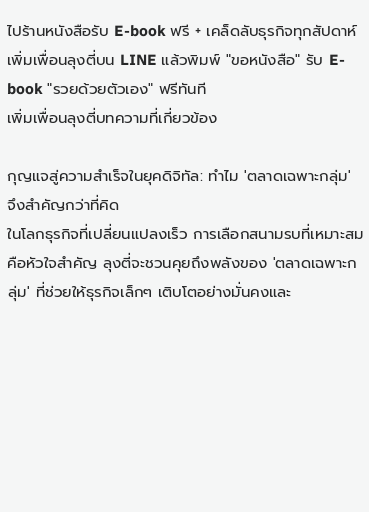ไปร้านหนังสือรับ E-book ฟรี + เคล็ดลับธุรกิจทุกสัปดาห์
เพิ่มเพื่อนลุงตี่บน LINE แล้วพิมพ์ "ขอหนังสือ" รับ E-book "รวยด้วยตัวเอง" ฟรีทันที
เพิ่มเพื่อนลุงตี่บทความที่เกี่ยวข้อง

กุญแจสู่ความสำเร็จในยุคดิจิทัล: ทำไม 'ตลาดเฉพาะกลุ่ม' จึงสำคัญกว่าที่คิด
ในโลกธุรกิจที่เปลี่ยนแปลงเร็ว การเลือกสนามรบที่เหมาะสมคือหัวใจสำคัญ ลุงตี่จะชวนคุยถึงพลังของ 'ตลาดเฉพาะกลุ่ม' ที่ช่วยให้ธุรกิจเล็กๆ เติบโตอย่างมั่นคงและ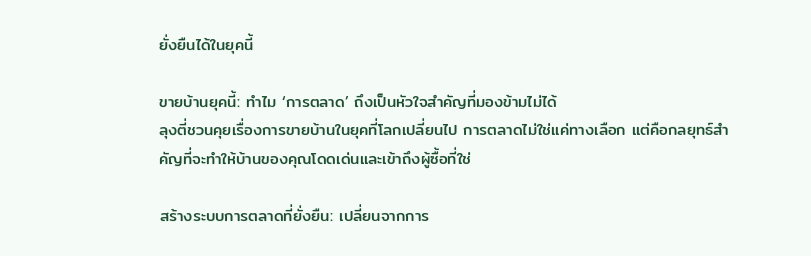ยั่งยืนได้ในยุคนี้

ขายบ้านยุคนี้: ทำไม ‘การตลาด’ ถึงเป็นหัวใจสำคัญที่มองข้ามไม่ได้
ลุงตี่ชวนคุยเรื่องการขายบ้านในยุคที่โลกเปลี่ยนไป การตลาดไม่ใช่แค่ทางเลือก แต่คือกลยุทธ์สำคัญที่จะทำให้บ้านของคุณโดดเด่นและเข้าถึงผู้ซื้อที่ใช่

สร้างระบบการตลาดที่ยั่งยืน: เปลี่ยนจากการ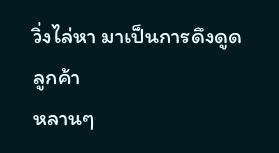วิ่งไล่หา มาเป็นการดึงดูดลูกค้า
หลานๆ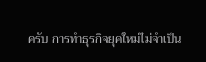ครับ การทำธุรกิจยุคใหม่ไม่จำเป็น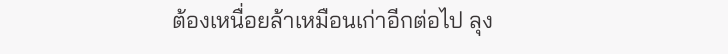ต้องเหนื่อยล้าเหมือนเก่าอีกต่อไป ลุง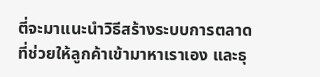ตี่จะมาแนะนำวิธีสร้างระบบการตลาดที่ช่วยให้ลูกค้าเข้ามาหาเราเอง และธุ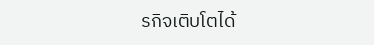รกิจเติบโตได้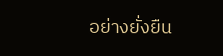อย่างยั่งยืน